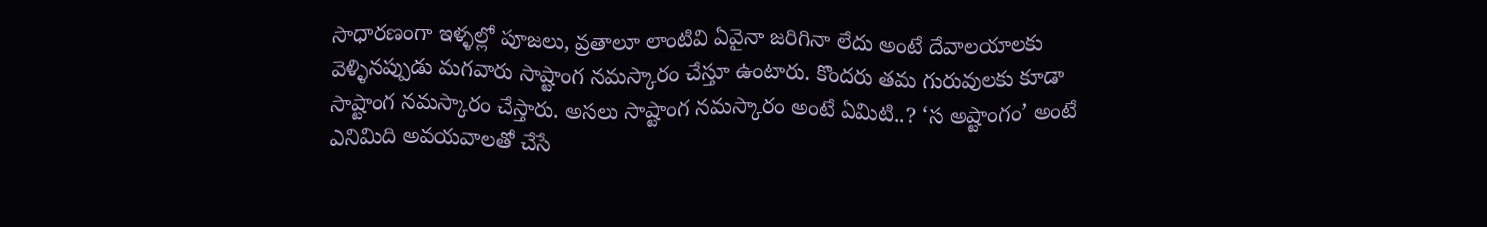సాధారణంగా ఇళ్ళల్లో పూజలు, వ్రతాలూ లాంటివి ఏవైనా జరిగినా లేదు అంటే దేవాలయాలకు వెళ్ళినప్పుడు మగవారు సాష్టాంగ నమస్కారం చేస్తూ ఉంటారు. కొందరు తమ గురువులకు కూడా సాష్టాంగ నమస్కారం చేస్తారు. అసలు సాష్టాంగ నమస్కారం అంటే ఏమిటి..? ‘స అష్టాంగం’ అంటే ఎనిమిది అవయవాలతో చేసే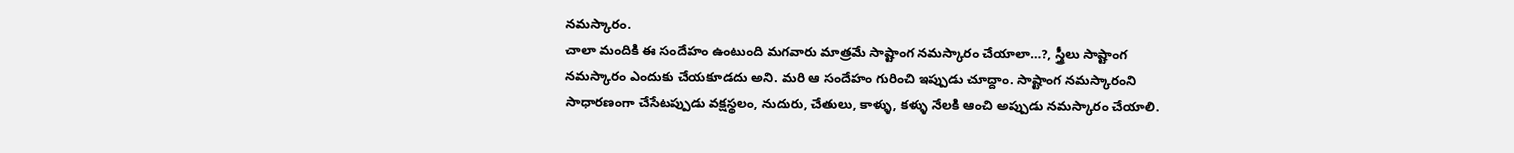నమస్కారం.
చాలా మందికి ఈ సందేహం ఉంటుంది మగవారు మాత్రమే సాష్టాంగ నమస్కారం చేయాలా…?, స్త్రీలు సాష్టాంగ నమస్కారం ఎందుకు చేయకూడదు అని. మరి ఆ సందేహం గురించి ఇప్పుడు చూద్దాం. సాష్టాంగ నమస్కారంని సాధారణంగా చేసేటప్పుడు వక్షస్థలం, నుదురు, చేతులు, కాళ్ళు, కళ్ళు నేలకి ఆంచి అప్పుడు నమస్కారం చేయాలి.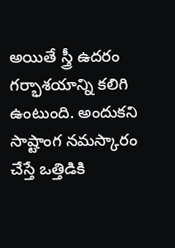అయితే స్త్రీ ఉదరం గర్భాశయాన్ని కలిగి ఉంటుంది. అందుకని సాష్టాంగ నమస్కారం చేస్తే ఒత్తిడికి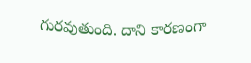గురవుతుంది. దాని కారణంగా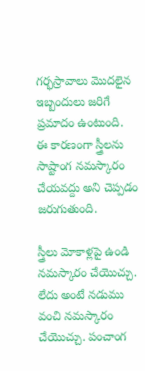గర్భస్రావాలు మొదలైన ఇబ్బందులు జరిగే ప్రమాదం ఉంటుంది. ఈ కారణంగా స్త్రీలను సాష్టాంగ నమస్కారం చేయవద్దు అని చెప్పడం జరుగుతుంది.

స్త్రీలు మోకాళ్లపై ఉండి నమస్కారం చేయొచ్చు. లేదు అంటే నడుము వంచి నమస్కారం చేయొచ్చు. పంచాంగ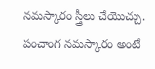నమస్కారం స్త్రీలు చేయొచ్చు. పంచాంగ నమస్కారం అంటే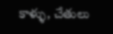కాళ్ళు, చేతులు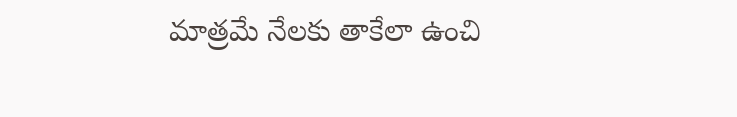మాత్రమే నేలకు తాకేలా ఉంచి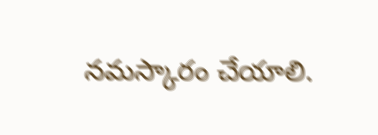నమస్కారం చేయాలి.